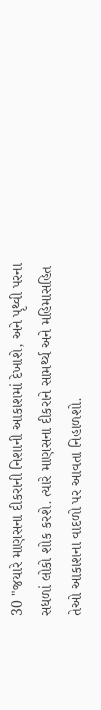30 "જયારે માણસના દીકરાની નિશાની આકાશમાં દેખાશે, અને પૃથ્વી પરના સધળાં લોકો શોક કરશે. ત્યારે માણસના દીકરાને સામર્થ્ય અને મહિમાસહિત તેઓ આકાશના વાદળો પર આવતા નિહાળશો.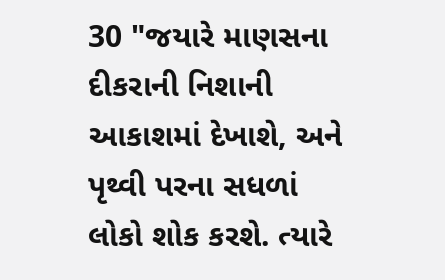30 "જયારે માણસના દીકરાની નિશાની આકાશમાં દેખાશે, અને પૃથ્વી પરના સધળાં લોકો શોક કરશે. ત્યારે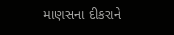માણસના દીકરાને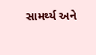સામર્થ્ય અને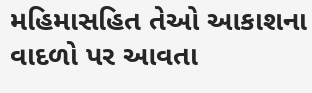મહિમાસહિત તેઓ આકાશના વાદળો પર આવતા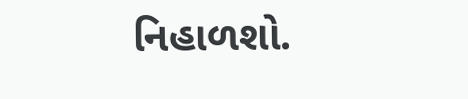નિહાળશો.